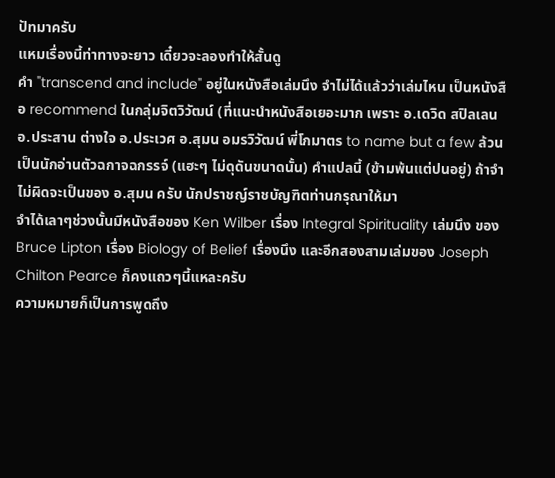ปัทมาครับ
แหมเรื่องนี้ท่าทางจะยาว เดี๋ยวจะลองทำให้สั้นดู
คำ "transcend and include" อยู่ในหนังสือเล่มนึง จำไม่ได้แล้วว่าเล่มไหน เป็นหนังสือ recommend ในกลุ่มจิตวิวัฒน์ (ที่แนะนำหนังสือเยอะมาก เพราะ อ.เดวิด สปิลเลน อ.ประสาน ต่างใจ อ.ประเวศ อ.สุมน อมรวิวัฒน์ พี่โกมาตร to name but a few ล้วนเป็นนักอ่านตัวฉกาจฉกรรจ์ (แฮะๆ ไม่ดุดันขนาดนั้น) คำแปลนี้ (ข้ามพ้นแต่ปนอยู่) ถ้าจำไม่ผิดจะเป็นของ อ.สุมน ครับ นักปราชญ์ราชบัญฑิตท่านกรุณาให้มา
จำได้เลาๆช่วงนั้นมีหนังสือของ Ken Wilber เรื่อง Integral Spirituality เล่มนึง ของ Bruce Lipton เรื่อง Biology of Belief เรื่องนึง และอีกสองสามเล่มของ Joseph Chilton Pearce ก็คงแถวๆนี้แหละครับ
ความหมายก็เป็นการพูดถึง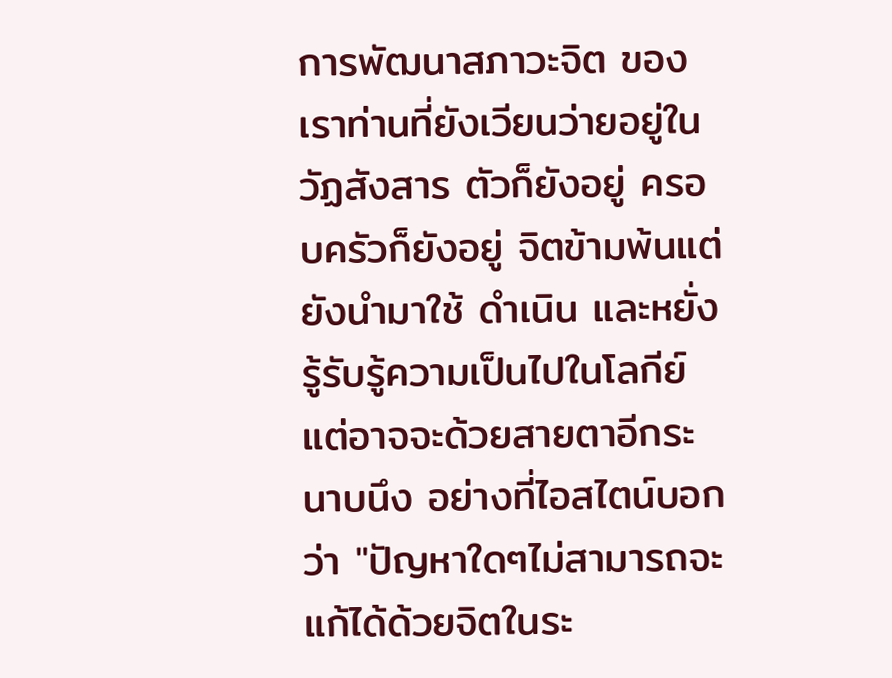การพัฒนาสภาวะจิต ของเราท่านที่ยังเวียนว่ายอยู่ในวัฏสังสาร ตัวก็ยังอยู่ ครอบครัวก็ยังอยู่ จิตข้ามพ้นแต่ยังนำมาใช้ ดำเนิน และหยั่งรู้รับรู้ความเป็นไปในโลกีย์ แต่อาจจะด้วยสายตาอีกระนาบนึง อย่างที่ไอสไตน์บอกว่า "ปัญหาใดๆไม่สามารถจะแก้ได้ด้วยจิตในระ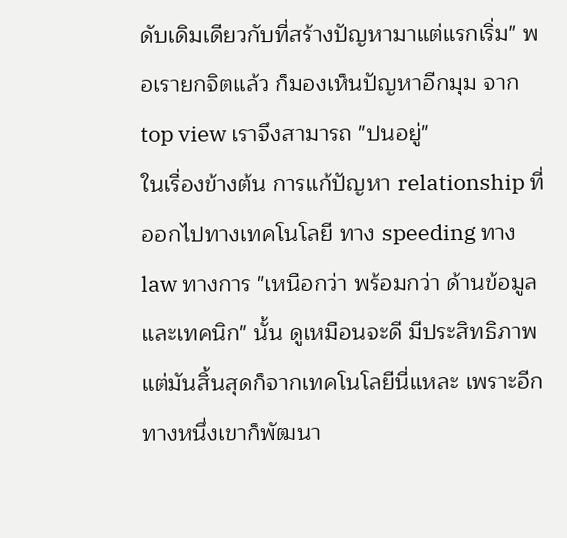ดับเดิมเดียวกับที่สร้างปัญหามาแต่แรกเริ่ม" พอเรายกจิตแล้ว ก็มองเห็นปัญหาอีกมุม จาก top view เราจึงสามารถ "ปนอยู่"
ในเรื่องข้างต้น การแก้ปัญหา relationship ที่ออกไปทางเทคโนโลยี ทาง speeding ทาง law ทางการ "เหนือกว่า พร้อมกว่า ด้านข้อมูลและเทคนิก" นั้น ดูเหมือนจะดี มีประสิทธิภาพ แต่มันสิ้นสุดก็จากเทคโนโลยีนี่แหละ เพราะอีกทางหนึ่งเขาก็พัฒนา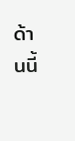ด้านนี้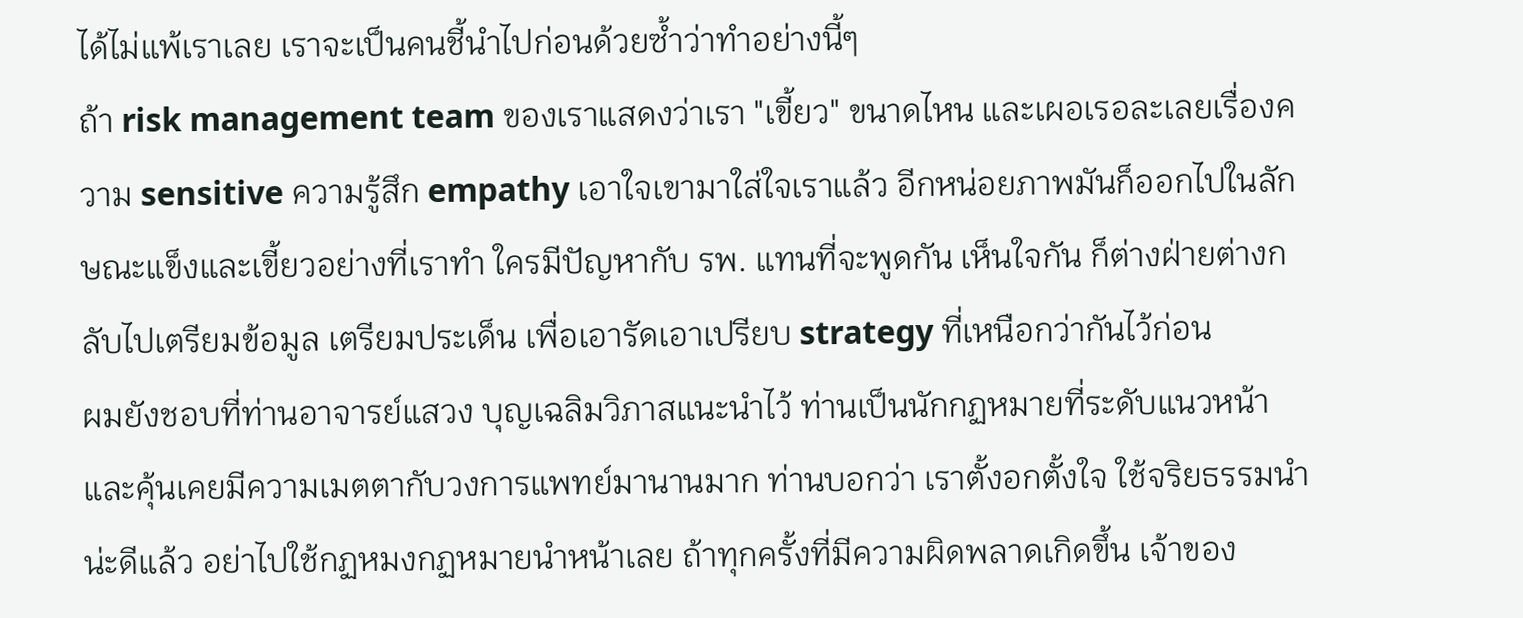ได้ไม่แพ้เราเลย เราจะเป็นคนชี้นำไปก่อนด้วยซ้ำว่าทำอย่างนี้ๆ
ถ้า risk management team ของเราแสดงว่าเรา "เขี้ยว" ขนาดไหน และเผอเรอละเลยเรื่องความ sensitive ความรู้สึก empathy เอาใจเขามาใส่ใจเราแล้ว อีกหน่อยภาพมันก็ออกไปในลักษณะแข็งและเขี้ยวอย่างที่เราทำ ใครมีปัญหากับ รพ. แทนที่จะพูดกัน เห็นใจกัน ก็ต่างฝ่ายต่างกลับไปเตรียมข้อมูล เตรียมประเด็น เพื่อเอารัดเอาเปรียบ strategy ที่เหนือกว่ากันไว้ก่อน
ผมยังชอบที่ท่านอาจารย์แสวง บุญเฉลิมวิภาสแนะนำไว้ ท่านเป็นนักกฏหมายที่ระดับแนวหน้า และคุ้นเคยมีความเมตตากับวงการแพทย์มานานมาก ท่านบอกว่า เราตั้งอกตั้งใจ ใช้จริยธรรมนำน่ะดีแล้ว อย่าไปใช้กฏหมงกฏหมายนำหน้าเลย ถ้าทุกครั้งที่มีความผิดพลาดเกิดขึ้น เจ้าของ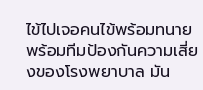ไข้ไปเจอคนไข้พร้อมทนาย พร้อมทีมป้องกันความเสี่ยงของโรงพยาบาล มัน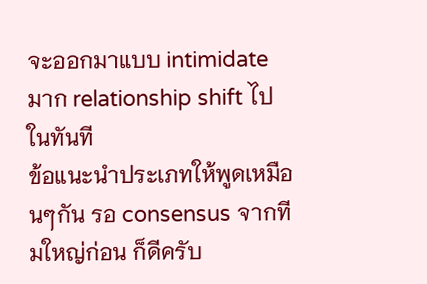จะออกมาแบบ intimidate มาก relationship shift ไปในทันที
ข้อแนะนำประเภทให้พูดเหมือนๆกัน รอ consensus จากทีมใหญ่ก่อน ก็ดีครับ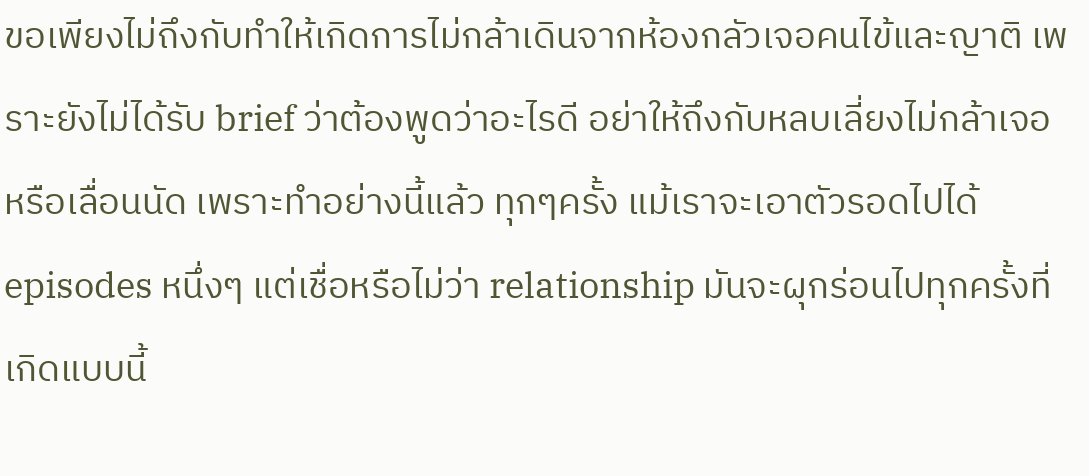ขอเพียงไม่ถึงกับทำให้เกิดการไม่กล้าเดินจากห้องกลัวเจอคนไข้และญาติ เพราะยังไม่ได้รับ brief ว่าต้องพูดว่าอะไรดี อย่าให้ถึงกับหลบเลี่ยงไม่กล้าเจอ หรือเลื่อนนัด เพราะทำอย่างนี้แล้ว ทุกๆครั้ง แม้เราจะเอาตัวรอดไปได้ episodes หนึ่งๆ แต่เชื่อหรือไม่ว่า relationship มันจะผุกร่อนไปทุกครั้งที่เกิดแบบนี้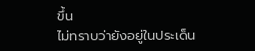ขึ้น
ไม่ทราบว่ายังอยู่ในประเด็น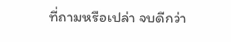ที่ถามหรือเปล่า จบดีกว่า